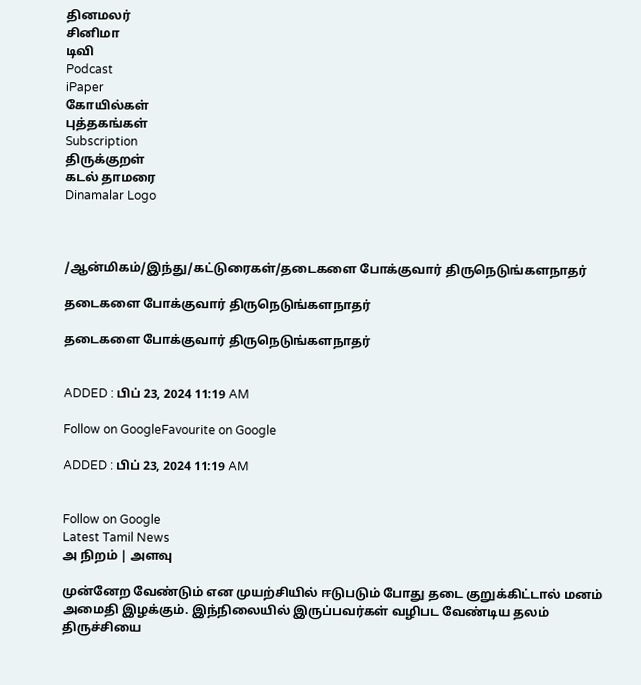தினமலர்
சினிமா
டிவி
Podcast
iPaper
கோயில்கள்
புத்தகங்கள்
Subscription
திருக்குறள்
கடல் தாமரை
Dinamalar Logo



/ஆன்மிகம்/இந்து/கட்டுரைகள்/தடைகளை போக்குவார் திருநெடுங்களநாதர்

தடைகளை போக்குவார் திருநெடுங்களநாதர்

தடைகளை போக்குவார் திருநெடுங்களநாதர்


ADDED : பிப் 23, 2024 11:19 AM

Follow on GoogleFavourite on Google

ADDED : பிப் 23, 2024 11:19 AM


Follow on Google
Latest Tamil News
அ நிறம் | அளவு

முன்னேற வேண்டும் என முயற்சியில் ஈடுபடும் போது தடை குறுக்கிட்டால் மனம் அமைதி இழக்கும். இந்நிலையில் இருப்பவர்கள் வழிபட வேண்டிய தலம் திருச்சியை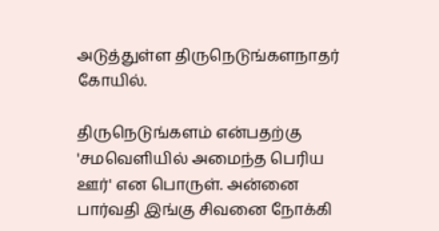அடுத்துள்ள திருநெடுங்களநாதர் கோயில்.

திருநெடுங்களம் என்பதற்கு 'சமவெளியில் அமைந்த பெரிய ஊர்' என பொருள். அன்னை பார்வதி இங்கு சிவனை நோக்கி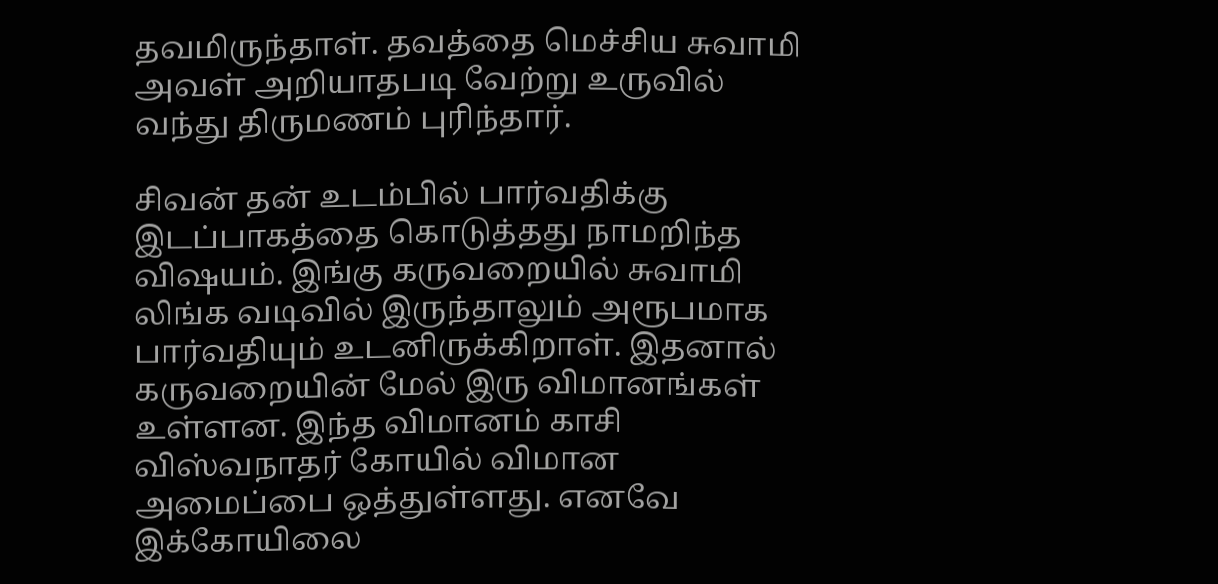தவமிருந்தாள். தவத்தை மெச்சிய சுவாமி அவள் அறியாதபடி வேற்று உருவில் வந்து திருமணம் புரிந்தார்.

சிவன் தன் உடம்பில் பார்வதிக்கு இடப்பாகத்தை கொடுத்தது நாமறிந்த விஷயம். இங்கு கருவறையில் சுவாமி லிங்க வடிவில் இருந்தாலும் அரூபமாக பார்வதியும் உடனிருக்கிறாள். இதனால் கருவறையின் மேல் இரு விமானங்கள் உள்ளன. இந்த விமானம் காசி விஸ்வநாதர் கோயில் விமான அமைப்பை ஒத்துள்ளது. எனவே இக்கோயிலை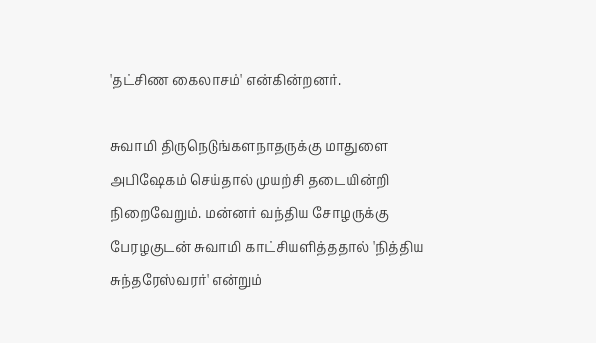'தட்சிண கைலாசம்' என்கின்றனர்.

சுவாமி திருநெடுங்களநாதருக்கு மாதுளை அபிஷேகம் செய்தால் முயற்சி தடையின்றி நிறைவேறும். மன்னர் வந்திய சோழருக்கு பேரழகுடன் சுவாமி காட்சியளித்ததால் 'நித்திய சுந்தரேஸ்வரர்' என்றும்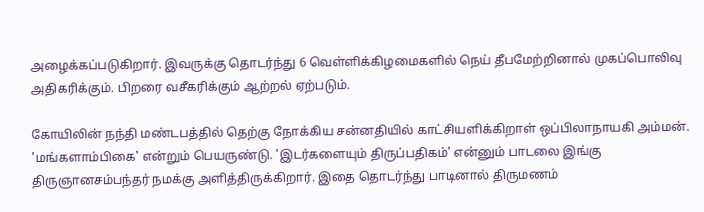அழைக்கப்படுகிறார். இவருக்கு தொடர்ந்து 6 வெள்ளிக்கிழமைகளில் நெய் தீபமேற்றினால் முகப்பொலிவு அதிகரிக்கும். பிறரை வசீகரிக்கும் ஆற்றல் ஏற்படும்.

கோயிலின் நந்தி மண்டபத்தில் தெற்கு நோக்கிய சன்னதியில் காட்சியளிக்கிறாள் ஒப்பிலாநாயகி அம்மன். 'மங்களாம்பிகை' என்றும் பெயருண்டு. 'இடர்களையும் திருப்பதிகம்' என்னும் பாடலை இங்கு திருஞானசம்பந்தர் நமக்கு அளித்திருக்கிறார். இதை தொடர்ந்து பாடினால் திருமணம்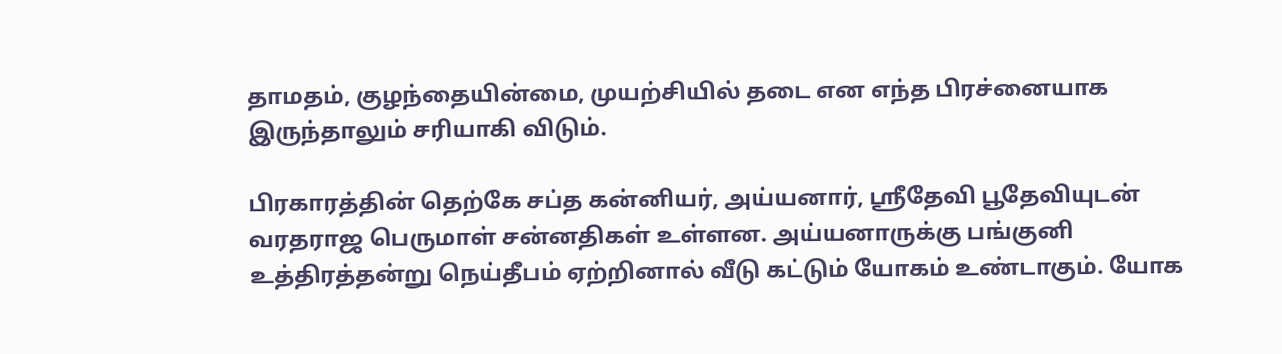தாமதம், குழந்தையின்மை, முயற்சியில் தடை என எந்த பிரச்னையாக இருந்தாலும் சரியாகி விடும்.

பிரகாரத்தின் தெற்கே சப்த கன்னியர், அய்யனார், ஸ்ரீதேவி பூதேவியுடன் வரதராஜ பெருமாள் சன்னதிகள் உள்ளன. அய்யனாருக்கு பங்குனி உத்திரத்தன்று நெய்தீபம் ஏற்றினால் வீடு கட்டும் யோகம் உண்டாகும். யோக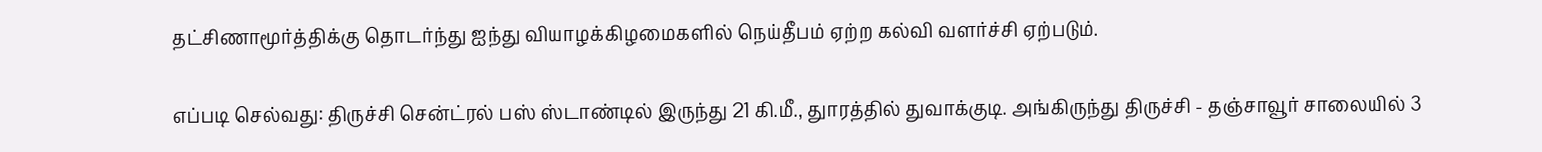தட்சிணாமூர்த்திக்கு தொடர்ந்து ஐந்து வியாழக்கிழமைகளில் நெய்தீபம் ஏற்ற கல்வி வளர்ச்சி ஏற்படும்.

எப்படி செல்வது: திருச்சி சென்ட்ரல் பஸ் ஸ்டாண்டில் இருந்து 21 கி.மீ., துாரத்தில் துவாக்குடி. அங்கிருந்து திருச்சி - தஞ்சாவூர் சாலையில் 3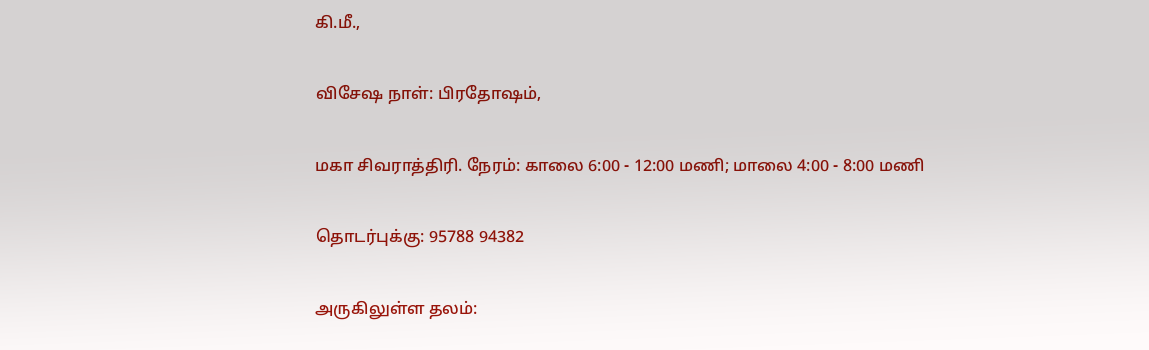கி.மீ.,

விசேஷ நாள்: பிரதோஷம்,

மகா சிவராத்திரி. நேரம்: காலை 6:00 - 12:00 மணி; மாலை 4:00 - 8:00 மணி

தொடர்புக்கு: 95788 94382

அருகிலுள்ள தலம்: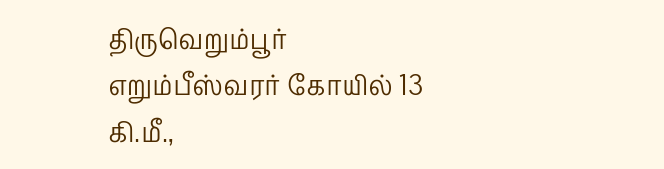திருவெறும்பூர் எறும்பீஸ்வரர் கோயில் 13 கி.மீ.,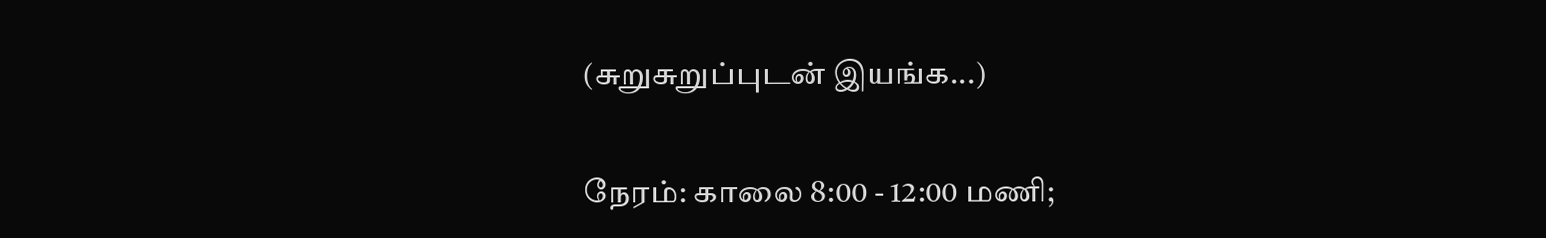(சுறுசுறுப்புடன் இயங்க...)

நேரம்: காலை 8:00 - 12:00 மணி;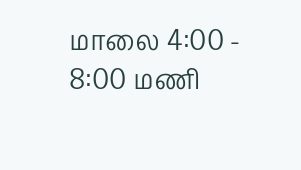மாலை 4:00 - 8:00 மணி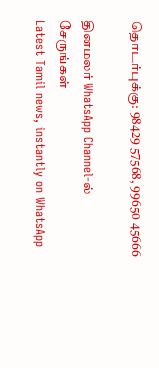தொடர்புக்கு: 98429 57568, 99650 45666

தினமலர் WhatsApp Channel-ல் சேருங்கள்
Latest Tamil news, instantly on WhatsApp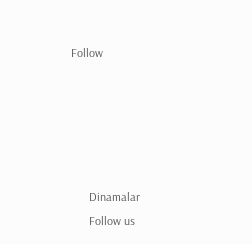Follow





      Dinamalar
      Follow us